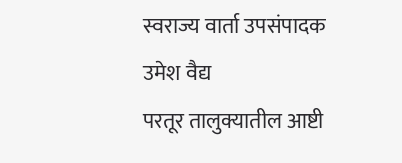स्वराज्य वार्ता उपसंपादक उमेश वैद्य
परतूर तालुक्यातील आष्टी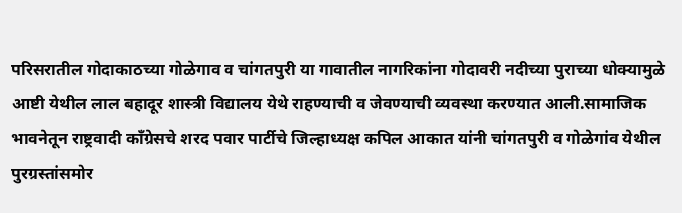परिसरातील गोदाकाठच्या गोळेगाव व चांगतपुरी या गावातील नागरिकांना गोदावरी नदीच्या पुराच्या धोक्यामुळे आष्टी येथील लाल बहादूर शास्त्री विद्यालय येथे राहण्याची व जेवण्याची व्यवस्था करण्यात आली.सामाजिक भावनेतून राष्ट्रवादी काँग्रेसचे शरद पवार पार्टीचे जिल्हाध्यक्ष कपिल आकात यांनी चांगतपुरी व गोळेगांव येथील पुरग्रस्तांसमोर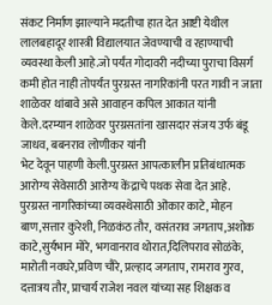संकट निर्माण झाल्याने मदतीचा हात देत आष्टी येथील लालबहादूर शास्त्री विद्यालयात जेवण्याची व रहाण्याची व्यवस्था केली आहे.जो पर्यंत गोदावरी नदीच्या पुराचा विसर्ग कमी होत नाही तोपर्यंत पुरग्रस्त नागरिकांनी परत गावी न जाता शाळेवर थांबावे असे आवाहन कपिल आकात यांनी केले.दरम्यान शाळेवर पुरग्रसतांना खासदार संजय उर्फ बंडू जाधव, बबनराव लोणीकर यांनी
भेट देवून पाहणी केली.पुरग्रस्त आपत्कालीन प्रतिबंधात्मक आरोग्य सेवेसाठी आरोग्य केंद्राचे पथक सेवा देत आहे.
पुरग्रस्त नागरिकांच्या व्यवस्थेसाठी ओंकार काटे, मोहन बाण,सत्तार कुरेशी, निळकंठ तौर, वसंतराव जगताप,अशोक काटे,सुर्यभान मोरे, भगवानराव थोरात,दिलिपराव सोळंके, मारोती नवघरे,प्रविण चौरे, प्रल्हाद जगताप, रामराव गुरव, दत्तात्रय तौर, प्राचार्य राजेश नवल यांच्या सह शिक्षक व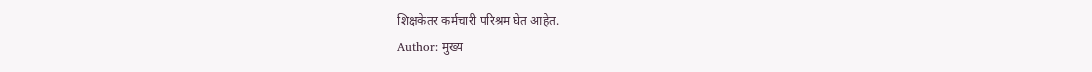शिक्षकेतर कर्मचारी परिश्रम घेत आहेत.
Author: मुख्य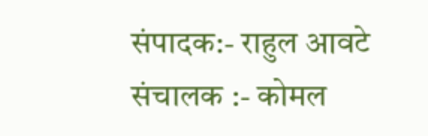संपादक:- राहुल आवटे
संचालक :- कोमल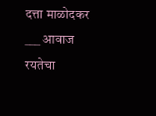दत्ता माळोदकर ___ आवाज रयतेचा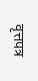वृत्तपत्र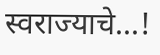स्वराज्याचे...!